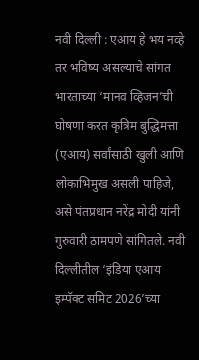नवी दिल्ली : एआय हे भय नव्हे तर भविष्य असल्याचे सांगत भारताच्या ‘मानव व्हिजन’ची घोषणा करत कृत्रिम बुद्धिमत्ता (एआय) सर्वांसाठी खुली आणि लोकाभिमुख असली पाहिजे, असे पंतप्रधान नरेंद्र मोदी यांनी गुरुवारी ठामपणे सांगितले. नवी दिल्लीतील ‘इंडिया एआय इम्पॅक्ट समिट 2026’च्या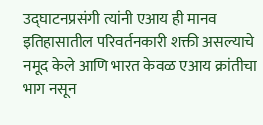उद्घाटनप्रसंगी त्यांनी एआय ही मानव इतिहासातील परिवर्तनकारी शक्ती असल्याचे नमूद केले आणि भारत केवळ एआय क्रांतीचा भाग नसून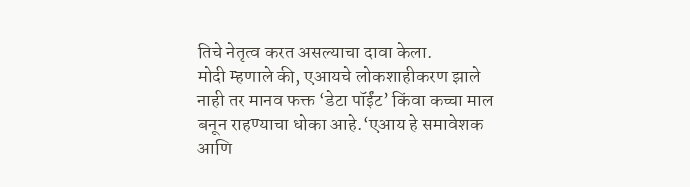तिचे नेतृत्व करत असल्याचा दावा केला.
मोदी म्हणाले की, एआयचे लोकशाहीकरण झाले नाही तर मानव फक्त ‘डेटा पॉईंट’ किंवा कच्चा माल बनून राहण्याचा धोका आहे.‘एआय हे समावेशक आणि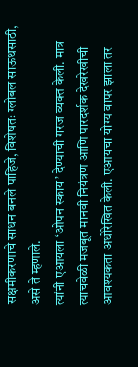सक्षमीकरणाचे साधन बनले पाहिजे, विशेषतः ग्लोबल साऊथसाठी, असे ते म्हणाले.
त्यांनी एआयला ‘ओपन स्काय’ देण्याची गरज व्यक्त केली. मात्र त्याचवेळी मजबूत मानवी नियंत्रण आणि पारदर्शक देखरेखीची आवश्यकता अधोरेखित केली. एआयचा योग्य वापर झाला तर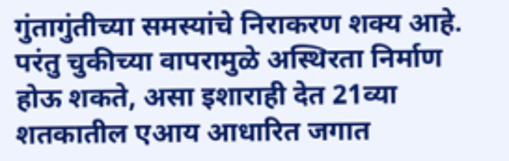गुंतागुंतीच्या समस्यांचे निराकरण शक्य आहे. परंतु चुकीच्या वापरामुळे अस्थिरता निर्माण होऊ शकते, असा इशाराही देत 21व्या शतकातील एआय आधारित जगात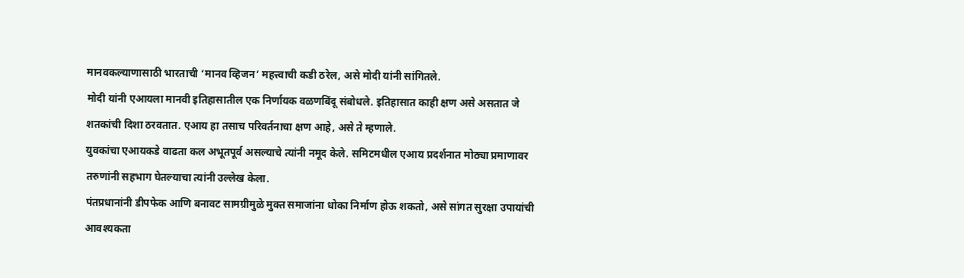मानवकल्याणासाठी भारताची ‘मानव व्हिजन’ महत्त्वाची कडी ठरेल, असे मोदी यांनी सांगितले.
मोदी यांनी एआयला मानवी इतिहासातील एक निर्णायक वळणबिंदू संबोधले. इतिहासात काही क्षण असे असतात जे शतकांची दिशा ठरवतात. एआय हा तसाच परिवर्तनाचा क्षण आहे, असे ते म्हणाले.
युवकांचा एआयकडे वाढता कल अभूतपूर्व असल्याचे त्यांनी नमूद केले. समिटमधील एआय प्रदर्शनात मोठ्या प्रमाणावर तरुणांनी सहभाग घेतल्याचा त्यांनी उल्लेख केला.
पंतप्रधानांनी डीपफेक आणि बनावट सामग्रीमुळे मुक्त समाजांना धोका निर्माण होऊ शकतो, असे सांगत सुरक्षा उपायांची आवश्यकता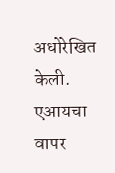अधोरेखित केली. एआयचा वापर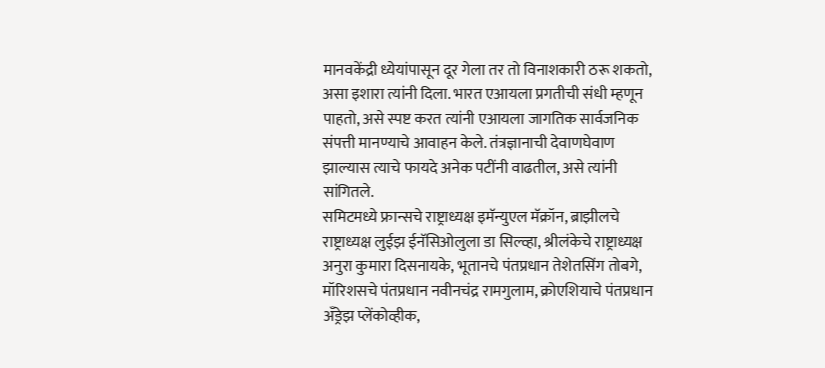मानवकेंद्री ध्येयांपासून दूर गेला तर तो विनाशकारी ठरू शकतो, असा इशारा त्यांनी दिला. भारत एआयला प्रगतीची संधी म्हणून पाहतो, असे स्पष्ट करत त्यांनी एआयला जागतिक सार्वजनिक संपत्ती मानण्याचे आवाहन केले. तंत्रज्ञानाची देवाणघेवाण झाल्यास त्याचे फायदे अनेक पटींनी वाढतील, असे त्यांनी सांगितले.
समिटमध्ये फ्रान्सचे राष्ट्राध्यक्ष इमॅन्युएल मॅक्रॉन, ब्राझीलचे राष्ट्राध्यक्ष लुईझ ईनॅसिओलुला डा सिल्व्हा, श्रीलंकेचे राष्ट्राध्यक्ष अनुरा कुमारा दिसनायके, भूतानचे पंतप्रधान तेशेतसिंग तोबगे, मॉरिशसचे पंतप्रधान नवीनचंद्र रामगुलाम, क्रोएशियाचे पंतप्रधान अँड्रेझ प्लेंकोव्हीक,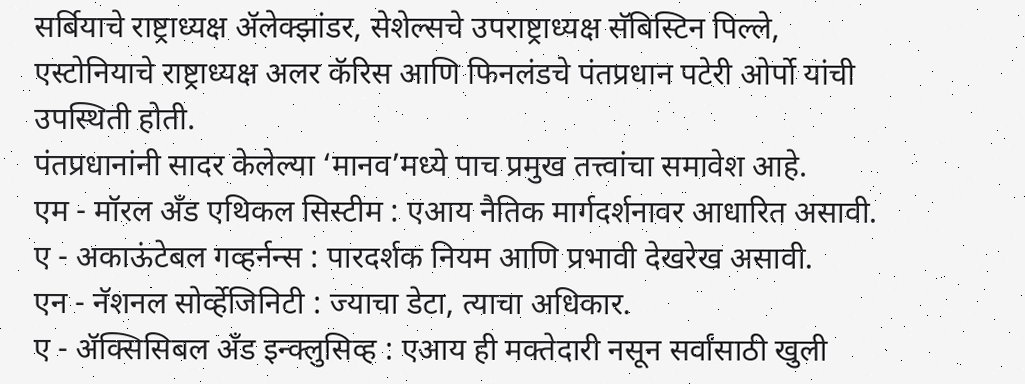सर्बियाचे राष्ट्राध्यक्ष ॲलेक्झांडर, सेशेल्सचे उपराष्ट्राध्यक्ष सॅबिस्टिन पिल्ले, एस्टोनियाचे राष्ट्राध्यक्ष अलर कॅरिस आणि फिनलंडचे पंतप्रधान पटेरी ओर्पो यांची उपस्थिती होती.
पंतप्रधानांनी सादर केलेल्या ‘मानव’मध्ये पाच प्रमुख तत्त्वांचा समावेश आहे.
एम - मॉरल अँड एथिकल सिस्टीम : एआय नैतिक मार्गदर्शनावर आधारित असावी.
ए - अकाऊंटेबल गव्हर्नन्स : पारदर्शक नियम आणि प्रभावी देखरेख असावी.
एन - नॅशनल सोर्व्हेजिनिटी : ज्याचा डेटा, त्याचा अधिकार.
ए - ॲक्सिसिबल अँड इन्क्लुसिव्ह : एआय ही मक्तेदारी नसून सर्वांसाठी खुली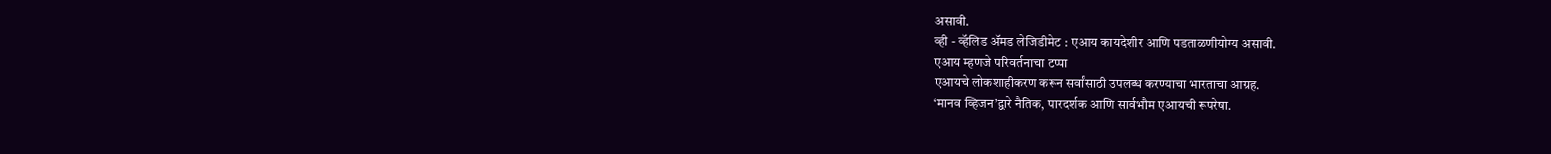असावी.
व्ही - व्हॅलिड ॲमड लेजिडीमेट : एआय कायदेशीर आणि पडताळणीयोग्य असावी.
एआय म्हणजे परिवर्तनाचा टप्पा
एआयचे लोकशाहीकरण करून सर्वांसाठी उपलब्ध करण्याचा भारताचा आग्रह.
‘मानव व्हिजन’द्वारे नैतिक, पारदर्शक आणि सार्वभौम एआयची रूपरेषा.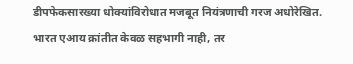डीपफेकसारख्या धोक्यांविरोधात मजबूत नियंत्रणाची गरज अधोरेखित.
भारत एआय क्रांतीत केवळ सहभागी नाही, तर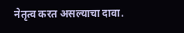नेतृत्व करत असल्याचा दावा.